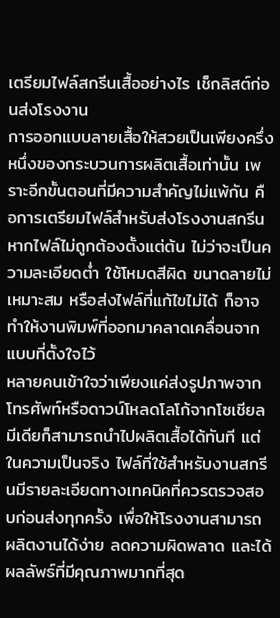เตรียมไฟล์สกรีนเสื้ออย่างไร เช็กลิสต์ก่อนส่งโรงงาน
การออกแบบลายเสื้อให้สวยเป็นเพียงครึ่งหนึ่งของกระบวนการผลิตเสื้อเท่านั้น เพราะอีกขั้นตอนที่มีความสำคัญไม่แพ้กัน คือการเตรียมไฟล์สำหรับส่งโรงงานสกรีน หากไฟล์ไม่ถูกต้องตั้งแต่ต้น ไม่ว่าจะเป็นความละเอียดต่ำ ใช้โหมดสีผิด ขนาดลายไม่เหมาะสม หรือส่งไฟล์ที่แก้ไขไม่ได้ ก็อาจทำให้งานพิมพ์ที่ออกมาคลาดเคลื่อนจากแบบที่ตั้งใจไว้
หลายคนเข้าใจว่าเพียงแค่ส่งรูปภาพจากโทรศัพท์หรือดาวน์โหลดโลโก้จากโซเชียลมีเดียก็สามารถนำไปผลิตเสื้อได้ทันที แต่ในความเป็นจริง ไฟล์ที่ใช้สำหรับงานสกรีนมีรายละเอียดทางเทคนิคที่ควรตรวจสอบก่อนส่งทุกครั้ง เพื่อให้โรงงานสามารถผลิตงานได้ง่าย ลดความผิดพลาด และได้ผลลัพธ์ที่มีคุณภาพมากที่สุด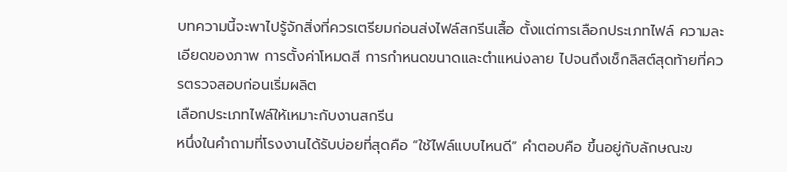บทความนี้จะพาไปรู้จักสิ่งที่ควรเตรียมก่อนส่งไฟล์สกรีนเสื้อ ตั้งแต่การเลือกประเภทไฟล์ ความละเอียดของภาพ การตั้งค่าโหมดสี การกำหนดขนาดและตำแหน่งลาย ไปจนถึงเช็กลิสต์สุดท้ายที่ควรตรวจสอบก่อนเริ่มผลิต
เลือกประเภทไฟล์ให้เหมาะกับงานสกรีน
หนึ่งในคำถามที่โรงงานได้รับบ่อยที่สุดคือ “ใช้ไฟล์แบบไหนดี” คำตอบคือ ขึ้นอยู่กับลักษณะข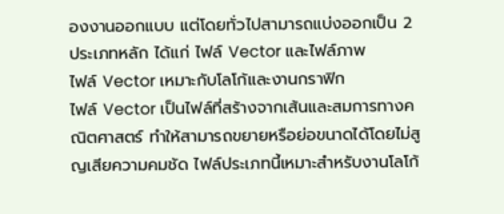องงานออกแบบ แต่โดยทั่วไปสามารถแบ่งออกเป็น 2 ประเภทหลัก ได้แก่ ไฟล์ Vector และไฟล์ภาพ
ไฟล์ Vector เหมาะกับโลโก้และงานกราฟิก
ไฟล์ Vector เป็นไฟล์ที่สร้างจากเส้นและสมการทางคณิตศาสตร์ ทำให้สามารถขยายหรือย่อขนาดได้โดยไม่สูญเสียความคมชัด ไฟล์ประเภทนี้เหมาะสำหรับงานโลโก้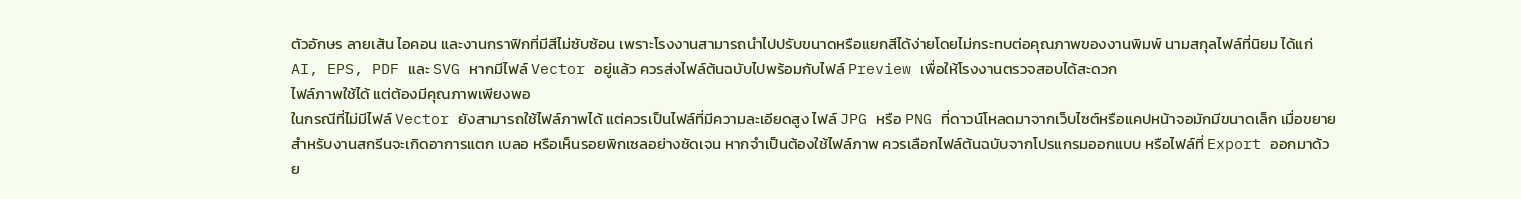ตัวอักษร ลายเส้น ไอคอน และงานกราฟิกที่มีสีไม่ซับซ้อน เพราะโรงงานสามารถนำไปปรับขนาดหรือแยกสีได้ง่ายโดยไม่กระทบต่อคุณภาพของงานพิมพ์ นามสกุลไฟล์ที่นิยม ได้แก่ AI, EPS, PDF และ SVG หากมีไฟล์ Vector อยู่แล้ว ควรส่งไฟล์ต้นฉบับไปพร้อมกับไฟล์ Preview เพื่อให้โรงงานตรวจสอบได้สะดวก
ไฟล์ภาพใช้ได้ แต่ต้องมีคุณภาพเพียงพอ
ในกรณีที่ไม่มีไฟล์ Vector ยังสามารถใช้ไฟล์ภาพได้ แต่ควรเป็นไฟล์ที่มีความละเอียดสูง ไฟล์ JPG หรือ PNG ที่ดาวน์โหลดมาจากเว็บไซต์หรือแคปหน้าจอมักมีขนาดเล็ก เมื่อขยายสำหรับงานสกรีนจะเกิดอาการแตก เบลอ หรือเห็นรอยพิกเซลอย่างชัดเจน หากจำเป็นต้องใช้ไฟล์ภาพ ควรเลือกไฟล์ต้นฉบับจากโปรแกรมออกแบบ หรือไฟล์ที่ Export ออกมาด้วย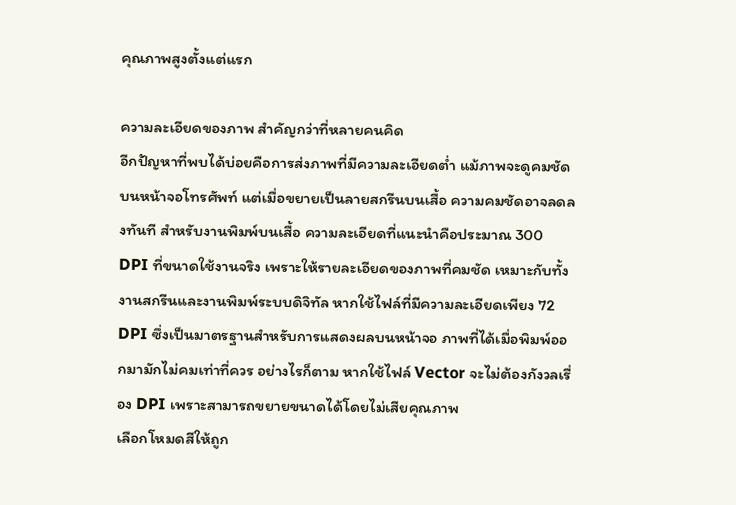คุณภาพสูงตั้งแต่แรก

ความละเอียดของภาพ สำคัญกว่าที่หลายคนคิด
อีกปัญหาที่พบได้บ่อยคือการส่งภาพที่มีความละเอียดต่ำ แม้ภาพจะดูคมชัดบนหน้าจอโทรศัพท์ แต่เมื่อขยายเป็นลายสกรีนบนเสื้อ ความคมชัดอาจลดลงทันที สำหรับงานพิมพ์บนเสื้อ ความละเอียดที่แนะนำคือประมาณ 300 DPI ที่ขนาดใช้งานจริง เพราะให้รายละเอียดของภาพที่คมชัด เหมาะกับทั้งงานสกรีนและงานพิมพ์ระบบดิจิทัล หากใช้ไฟล์ที่มีความละเอียดเพียง 72 DPI ซึ่งเป็นมาตรฐานสำหรับการแสดงผลบนหน้าจอ ภาพที่ได้เมื่อพิมพ์ออกมามักไม่คมเท่าที่ควร อย่างไรก็ตาม หากใช้ไฟล์ Vector จะไม่ต้องกังวลเรื่อง DPI เพราะสามารถขยายขนาดได้โดยไม่เสียคุณภาพ
เลือกโหมดสีให้ถูก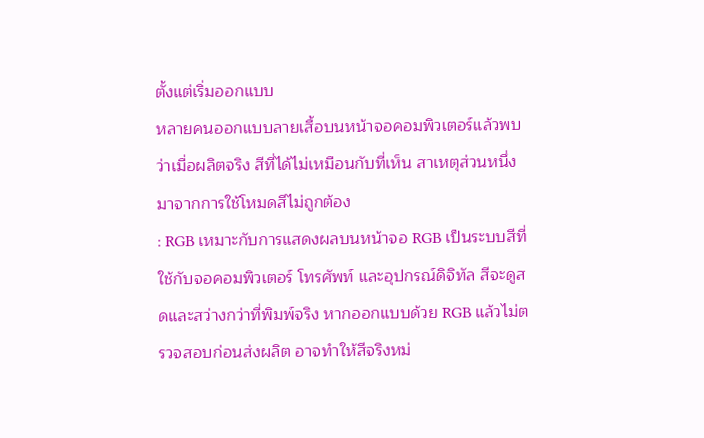ตั้งแต่เริ่มออกแบบ
หลายคนออกแบบลายเสื้อบนหน้าจอคอมพิวเตอร์แล้วพบว่าเมื่อผลิตจริง สีที่ได้ไม่เหมือนกับที่เห็น สาเหตุส่วนหนึ่งมาจากการใช้โหมดสีไม่ถูกต้อง
: RGB เหมาะกับการแสดงผลบนหน้าจอ RGB เป็นระบบสีที่ใช้กับจอคอมพิวเตอร์ โทรศัพท์ และอุปกรณ์ดิจิทัล สีจะดูสดและสว่างกว่าที่พิมพ์จริง หากออกแบบด้วย RGB แล้วไม่ตรวจสอบก่อนส่งผลิต อาจทำให้สีจริงหม่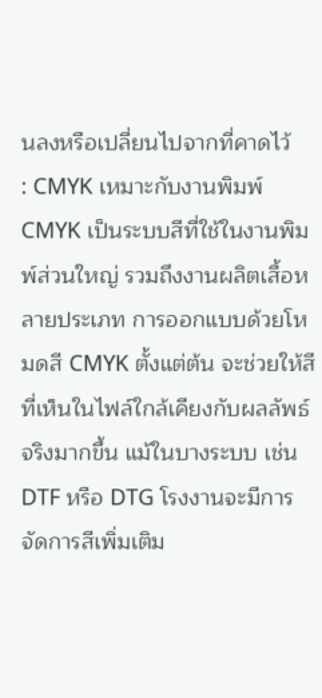นลงหรือเปลี่ยนไปจากที่คาดไว้
: CMYK เหมาะกับงานพิมพ์ CMYK เป็นระบบสีที่ใช้ในงานพิมพ์ส่วนใหญ่ รวมถึงงานผลิตเสื้อหลายประเภท การออกแบบด้วยโหมดสี CMYK ตั้งแต่ต้น จะช่วยให้สีที่เห็นในไฟล์ใกล้เคียงกับผลลัพธ์จริงมากขึ้น แม้ในบางระบบ เช่น DTF หรือ DTG โรงงานจะมีการจัดการสีเพิ่มเติม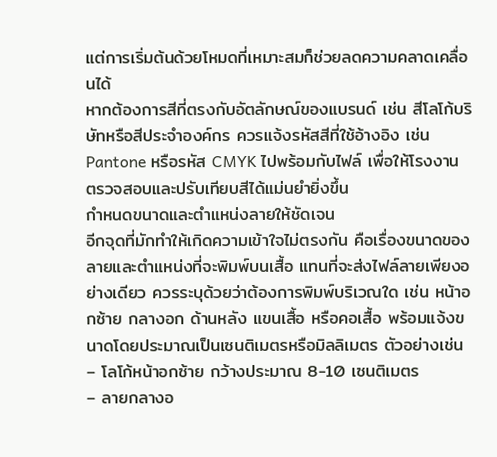แต่การเริ่มต้นด้วยโหมดที่เหมาะสมก็ช่วยลดความคลาดเคลื่อนได้
หากต้องการสีที่ตรงกับอัตลักษณ์ของแบรนด์ เช่น สีโลโก้บริษัทหรือสีประจำองค์กร ควรแจ้งรหัสสีที่ใช้อ้างอิง เช่น Pantone หรือรหัส CMYK ไปพร้อมกับไฟล์ เพื่อให้โรงงานตรวจสอบและปรับเทียบสีได้แม่นยำยิ่งขึ้น
กำหนดขนาดและตำแหน่งลายให้ชัดเจน
อีกจุดที่มักทำให้เกิดความเข้าใจไม่ตรงกัน คือเรื่องขนาดของลายและตำแหน่งที่จะพิมพ์บนเสื้อ แทนที่จะส่งไฟล์ลายเพียงอย่างเดียว ควรระบุด้วยว่าต้องการพิมพ์บริเวณใด เช่น หน้าอกซ้าย กลางอก ด้านหลัง แขนเสื้อ หรือคอเสื้อ พร้อมแจ้งขนาดโดยประมาณเป็นเซนติเมตรหรือมิลลิเมตร ตัวอย่างเช่น
– โลโก้หน้าอกซ้าย กว้างประมาณ 8-10 เซนติเมตร
– ลายกลางอ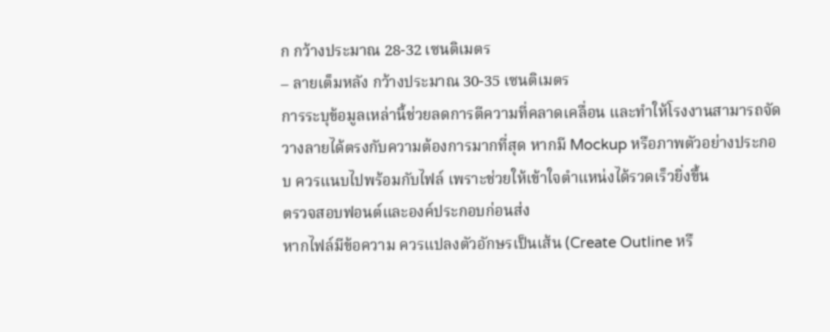ก กว้างประมาณ 28-32 เซนติเมตร
– ลายเต็มหลัง กว้างประมาณ 30-35 เซนติเมตร
การระบุข้อมูลเหล่านี้ช่วยลดการตีความที่คลาดเคลื่อน และทำให้โรงงานสามารถจัดวางลายได้ตรงกับความต้องการมากที่สุด หากมี Mockup หรือภาพตัวอย่างประกอบ ควรแนบไปพร้อมกับไฟล์ เพราะช่วยให้เข้าใจตำแหน่งได้รวดเร็วยิ่งขึ้น
ตรวจสอบฟอนต์และองค์ประกอบก่อนส่ง
หากไฟล์มีข้อความ ควรแปลงตัวอักษรเป็นเส้น (Create Outline หรื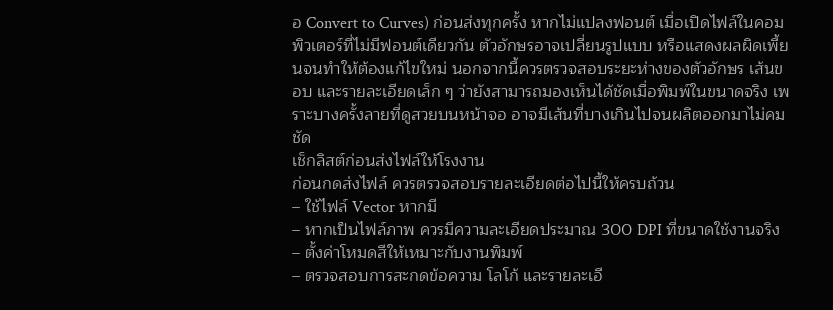อ Convert to Curves) ก่อนส่งทุกครั้ง หากไม่แปลงฟอนต์ เมื่อเปิดไฟล์ในคอมพิวเตอร์ที่ไม่มีฟอนต์เดียวกัน ตัวอักษรอาจเปลี่ยนรูปแบบ หรือแสดงผลผิดเพี้ยนจนทำให้ต้องแก้ไขใหม่ นอกจากนี้ควรตรวจสอบระยะห่างของตัวอักษร เส้นขอบ และรายละเอียดเล็ก ๆ ว่ายังสามารถมองเห็นได้ชัดเมื่อพิมพ์ในขนาดจริง เพราะบางครั้งลายที่ดูสวยบนหน้าจอ อาจมีเส้นที่บางเกินไปจนผลิตออกมาไม่คมชัด
เช็กลิสต์ก่อนส่งไฟล์ให้โรงงาน
ก่อนกดส่งไฟล์ ควรตรวจสอบรายละเอียดต่อไปนี้ให้ครบถ้วน
– ใช้ไฟล์ Vector หากมี
– หากเป็นไฟล์ภาพ ควรมีความละเอียดประมาณ 300 DPI ที่ขนาดใช้งานจริง
– ตั้งค่าโหมดสีให้เหมาะกับงานพิมพ์
– ตรวจสอบการสะกดข้อความ โลโก้ และรายละเอี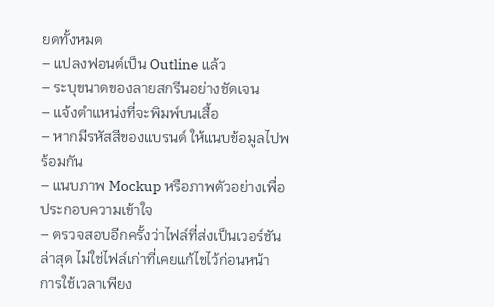ยดทั้งหมด
– แปลงฟอนต์เป็น Outline แล้ว
– ระบุขนาดของลายสกรีนอย่างชัดเจน
– แจ้งตำแหน่งที่จะพิมพ์บนเสื้อ
– หากมีรหัสสีของแบรนด์ ให้แนบข้อมูลไปพร้อมกัน
– แนบภาพ Mockup หรือภาพตัวอย่างเพื่อประกอบความเข้าใจ
– ตรวจสอบอีกครั้งว่าไฟล์ที่ส่งเป็นเวอร์ชันล่าสุด ไม่ใช่ไฟล์เก่าที่เคยแก้ไขไว้ก่อนหน้า
การใช้เวลาเพียง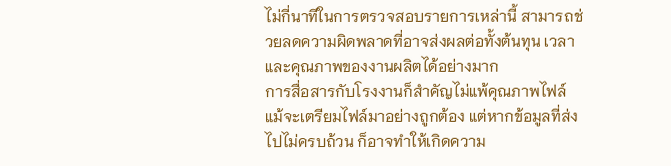ไม่กี่นาทีในการตรวจสอบรายการเหล่านี้ สามารถช่วยลดความผิดพลาดที่อาจส่งผลต่อทั้งต้นทุน เวลา และคุณภาพของงานผลิตได้อย่างมาก
การสื่อสารกับโรงงานก็สำคัญไม่แพ้คุณภาพไฟล์
แม้จะเตรียมไฟล์มาอย่างถูกต้อง แต่หากข้อมูลที่ส่งไปไม่ครบถ้วน ก็อาจทำให้เกิดความ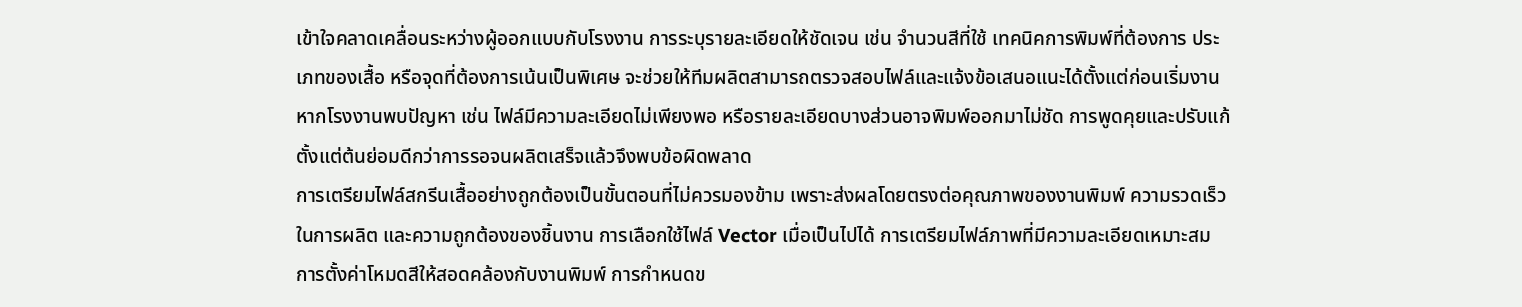เข้าใจคลาดเคลื่อนระหว่างผู้ออกแบบกับโรงงาน การระบุรายละเอียดให้ชัดเจน เช่น จำนวนสีที่ใช้ เทคนิคการพิมพ์ที่ต้องการ ประเภทของเสื้อ หรือจุดที่ต้องการเน้นเป็นพิเศษ จะช่วยให้ทีมผลิตสามารถตรวจสอบไฟล์และแจ้งข้อเสนอแนะได้ตั้งแต่ก่อนเริ่มงาน หากโรงงานพบปัญหา เช่น ไฟล์มีความละเอียดไม่เพียงพอ หรือรายละเอียดบางส่วนอาจพิมพ์ออกมาไม่ชัด การพูดคุยและปรับแก้ตั้งแต่ต้นย่อมดีกว่าการรอจนผลิตเสร็จแล้วจึงพบข้อผิดพลาด
การเตรียมไฟล์สกรีนเสื้ออย่างถูกต้องเป็นขั้นตอนที่ไม่ควรมองข้าม เพราะส่งผลโดยตรงต่อคุณภาพของงานพิมพ์ ความรวดเร็วในการผลิต และความถูกต้องของชิ้นงาน การเลือกใช้ไฟล์ Vector เมื่อเป็นไปได้ การเตรียมไฟล์ภาพที่มีความละเอียดเหมาะสม การตั้งค่าโหมดสีให้สอดคล้องกับงานพิมพ์ การกำหนดข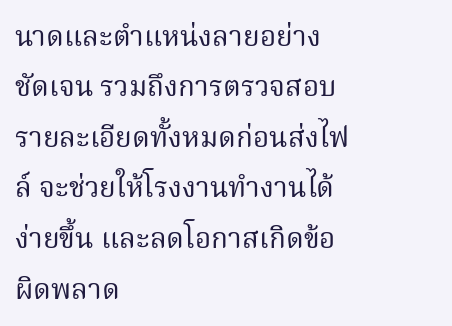นาดและตำแหน่งลายอย่างชัดเจน รวมถึงการตรวจสอบรายละเอียดทั้งหมดก่อนส่งไฟล์ จะช่วยให้โรงงานทำงานได้ง่ายขึ้น และลดโอกาสเกิดข้อผิดพลาด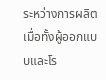ระหว่างการผลิต เมื่อทั้งผู้ออกแบบและโร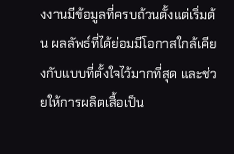งงานมีข้อมูลที่ครบถ้วนตั้งแต่เริ่มต้น ผลลัพธ์ที่ได้ย่อมมีโอกาสใกล้เคียงกับแบบที่ตั้งใจไว้มากที่สุด และช่วยให้การผลิตเสื้อเป็น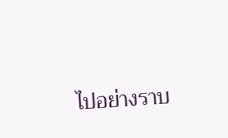ไปอย่างราบ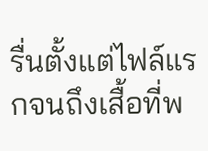รื่นตั้งแต่ไฟล์แรกจนถึงเสื้อที่พ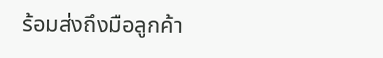ร้อมส่งถึงมือลูกค้า